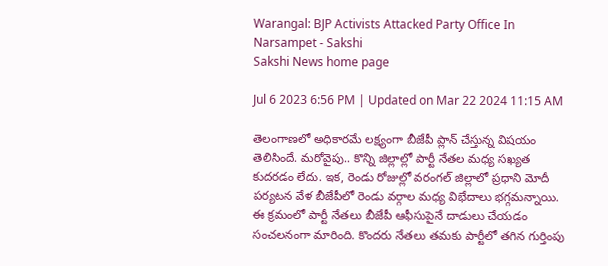Warangal: BJP Activists Attacked Party Office In Narsampet - Sakshi
Sakshi News home page

Jul 6 2023 6:56 PM | Updated on Mar 22 2024 11:15 AM

తెలంగాణలో అధికారమే లక్ష్యంగా బీజేపీ ప్లాన్‌ చేస్తున్న విషయం తెలిసిందే. మరోవైపు.. కొన్ని జిల్లాల్లో పార్టీ నేతల మధ్య సఖ్యత కుదరడం లేదు. ఇక, రెండు రోజుల్లో వరంగల్‌ జిల్లాలో ప్రధాని మోదీ పర్యటన వేళ బీజేపీలో రెండు వర్గాల మధ్య విభేదాలు భగ్గమన్నాయి. ఈ క్రమంలో పార్టీ నేతలు బీజేపీ ఆఫీసుపైనే దాడులు చేయడం సంచలనంగా మారింది. కొందరు నేతలు తమకు పార్టీలో తగిన గుర్తింపు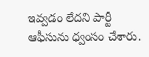ఇవ్వడం లేదని పార్టీ ఆఫీసును ధ్వంసం చేశారు.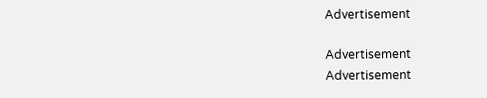Advertisement

Advertisement
Advertisement